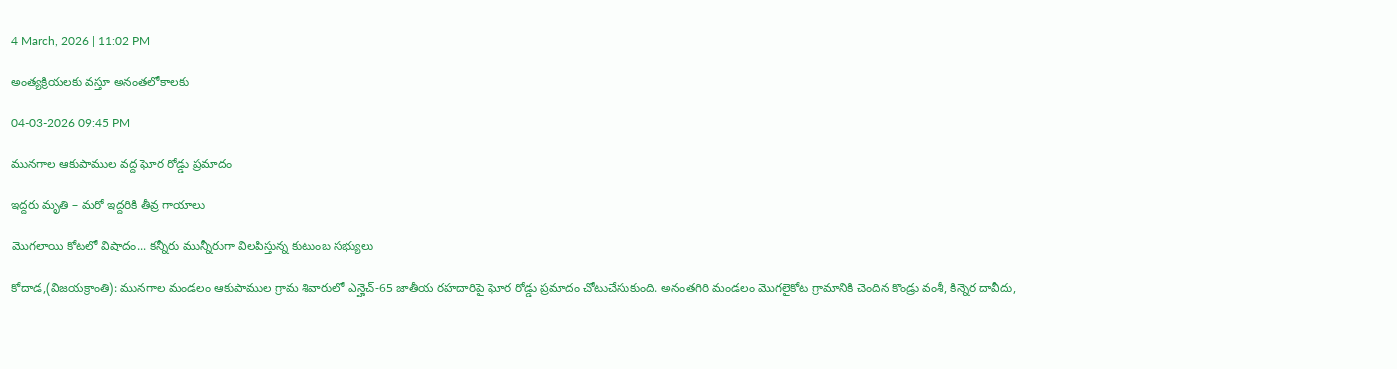4 March, 2026 | 11:02 PM

అంత్యక్రియలకు వస్తూ అనంతలోకాలకు

04-03-2026 09:45 PM

మునగాల ఆకుపాముల వద్ద ఘోర రోడ్డు ప్రమాదం

ఇద్దరు మృతి – మరో ఇద్దరికి తీవ్ర గాయాలు

మొగలాయి కోటలో విషాదం... కన్నీరు మున్నీరుగా విలపిస్తున్న కుటుంబ సభ్యులు

కోదాడ,(విజయక్రాంతి): మునగాల మండలం ఆకుపాముల గ్రామ శివారులో ఎన్హెచ్-65 జాతీయ రహదారిపై ఘోర రోడ్డు ప్రమాదం చోటుచేసుకుంది. అనంతగిరి మండలం మొగలైకోట గ్రామానికి చెందిన కొండ్రు వంశీ, కిన్నెర దావీదు,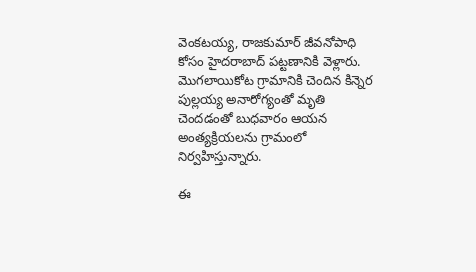వెంకటయ్య, రాజకుమార్ జీవనోపాధి కోసం హైదరాబాద్ పట్టణానికి వెళ్లారు. మొగలాయికోట గ్రామానికి చెందిన కిన్నెర పుల్లయ్య అనారోగ్యంతో మృతి చెందడంతో బుధవారం ఆయన అంత్యక్రియలను గ్రామంలో నిర్వహిస్తున్నారు.

ఈ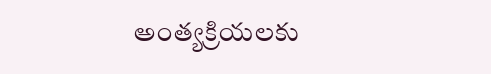అంత్యక్రియలకు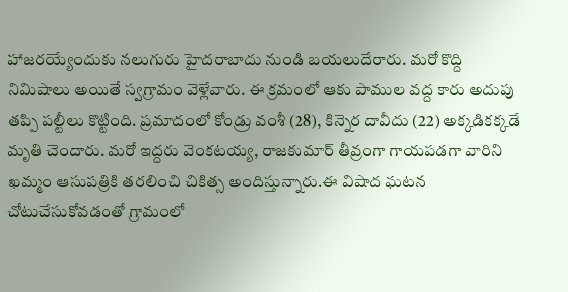హాజరయ్యేందుకు నలుగురు హైదరాబాదు నుండి బయలుదేరారు. మరో కొద్ది నిమిషాలు అయితే స్వగ్రామం వెళ్లేవారు. ఈ క్రమంలో ఆకు పాముల వద్ద కారు అదుపు తప్పి పల్టీలు కొట్టింది. ప్రమాదంలో కోండ్రు వంశీ (28), కిన్నెర దావీదు (22) అక్కడికక్కడే మృతి చెందారు. మరో ఇద్దరు వెంకటయ్య, రాజకుమార్ తీవ్రంగా గాయపడగా వారిని ఖమ్మం ఆసుపత్రికి తరలించి చికిత్స అందిస్తున్నారు.ఈ విషాద ఘటన చోటుచేసుకోవడంతో గ్రామంలో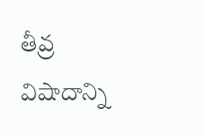తీవ్ర విషాదాన్ని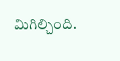మిగిల్చింది.